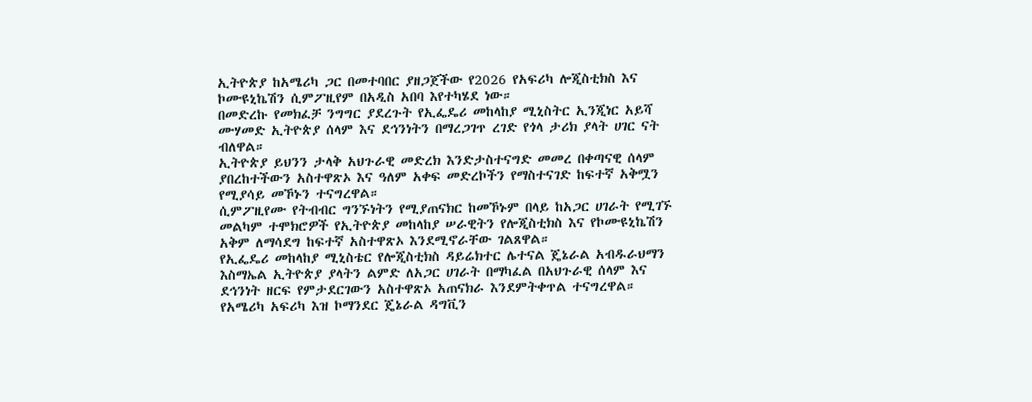ኢትዮጵያ ከአሜሪካ ጋር በመተባበር ያዘጋጀችው የ2026 የአፍሪካ ሎጂስቲክስ እና ኮሙዩኒኬሽን ሲምፖዚየም በአዲስ አበባ እየተካሄደ ነው።
በመድረኩ የመክፈቻ ንግግር ያደረጉት የኢፌዴሪ መከላከያ ሚኒስትር ኢንጂነር አይሻ ሙሃመድ ኢትዮጵያ ሰላም እና ደኅንነትን በማረጋገጥ ረገድ የጎላ ታሪክ ያላት ሀገር ናት ብለዋል።
ኢትዮጵያ ይህንን ታላቅ አህጉራዊ መድረክ እንድታስተናግድ መመረ በቀጣናዊ ሰላም ያበረከተችውን አስተዋጽኦ እና ዓለም አቀፍ መድረኮችን የማስተናገድ ከፍተኛ አቅሟን የሚያሳይ መኾኑን ተናግረዋል።
ሲምፖዚየሙ የትብብር ግንኙነትን የሚያጠናክር ከመኾኑም በላይ ከአጋር ሀገራት የሚገኙ መልካም ተሞክሮዎች የኢትዮጵያ መከላከያ ሠራዊትን የሎጂስቲክስ እና የኮሙዩኒኬሽን አቅም ለማሳደግ ከፍተኛ አስተዋጽኦ እንደሚኖራቸው ገልጸዋል።
የኢፌዴሪ መከላከያ ሚኒስቴር የሎጂስቲክስ ዳይሬክተር ሌተናል ጄኔራል አብዱራህማን እስማኤል ኢትዮጵያ ያላትን ልምድ ለአጋር ሀገራት በማካፈል በአህጉራዊ ሰላም እና ደኅንነት ዘርፍ የምታደርገውን አስተዋጽኦ አጠናክራ እንደምትቀጥል ተናግረዋል።
የአሜሪካ አፍሪካ እዝ ኮማንደር ጄኔራል ዳግቪን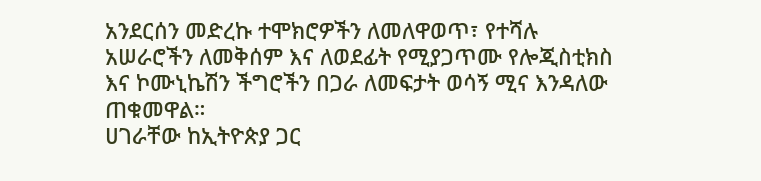አንደርሰን መድረኩ ተሞክሮዎችን ለመለዋወጥ፣ የተሻሉ አሠራሮችን ለመቅሰም እና ለወደፊት የሚያጋጥሙ የሎጂስቲክስ እና ኮሙኒኬሽን ችግሮችን በጋራ ለመፍታት ወሳኝ ሚና እንዳለው ጠቁመዋል።
ሀገራቸው ከኢትዮጵያ ጋር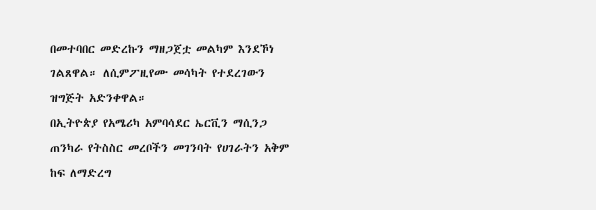በመተባበር መድረኩን ማዘጋጀቷ መልካም እንደኾነ ገልጸዋል። ለሲምፖዚየሙ መሳካት የተደረገውን ዝግጅት አድንቀዋል።
በኢትዮጵያ የአሜሪካ አምባሳደር ኤርቪን ማሲንጋ ጠንካራ የትስስር መረቦችን መገንባት የሀገራትን አቅም ከፍ ለማድረግ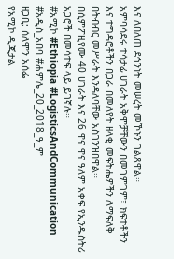እና ለበለጠ ደኅንነት መሠረት መኾኑን ገልጸዋል።
አምባሳደሩ ተሳታፊ ሀገራት አቅሞቻቸውን በመገምገም፣ ክፍተቶችን እና ተግዳሮቶችን በጋራ በመለየት ዘላቂ መፍትሔዎችን ለማፍለቅ በትብብር መሥራት እንዳለባቸው አስገንዝበዋል።
በሲምፖዚየሙ 40 ሀገራት እና 26 ዋና ዋና ዓለም አቀፍ የኢንዱስትሪ አጋሮች በመሳተፍ ላይ ይገኛሉ።
#አሚኮ #Ethiopia #LogisticsAndCommunication
#አዲስ_አበባ #ሐምሌ_20_2018_ዓ_ም
ዘጋቢ: ሰለሞን አሰፌ
የአሚኮ ዲጂታል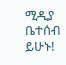ሚዲያ ቤተሰብ ይሁኑ!